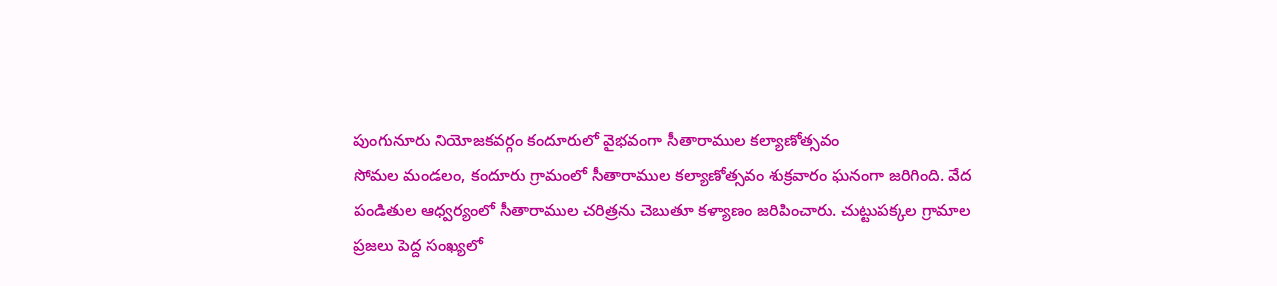పుంగునూరు నియోజకవర్గం కందూరులో వైభవంగా సీతారాముల కల్యాణోత్సవం
సోమల మండలం, కందూరు గ్రామంలో సీతారాముల కల్యాణోత్సవం శుక్రవారం ఘనంగా జరిగింది. వేద పండితుల ఆధ్వర్యంలో సీతారాముల చరిత్రను చెబుతూ కళ్యాణం జరిపించారు. చుట్టుపక్కల గ్రామాల ప్రజలు పెద్ద సంఖ్యలో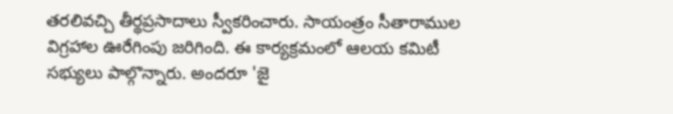తరలివచ్చి తీర్థప్రసాదాలు స్వీకరించారు. సాయంత్రం సీతారాముల విగ్రహాల ఊరేగింపు జరిగింది. ఈ కార్యక్రమంలో ఆలయ కమిటీ సభ్యులు పాల్గొన్నారు. అందరూ 'జై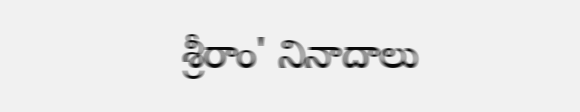శ్రీరాం' నినాదాలు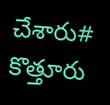చేశారు# కొత్తూరు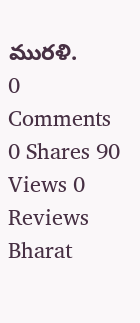మురళి.
0 Comments 0 Shares 90 Views 0 Reviews
Bharat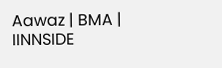Aawaz | BMA | IINNSIDE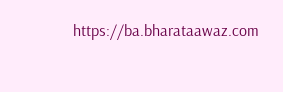https://ba.bharataawaz.com